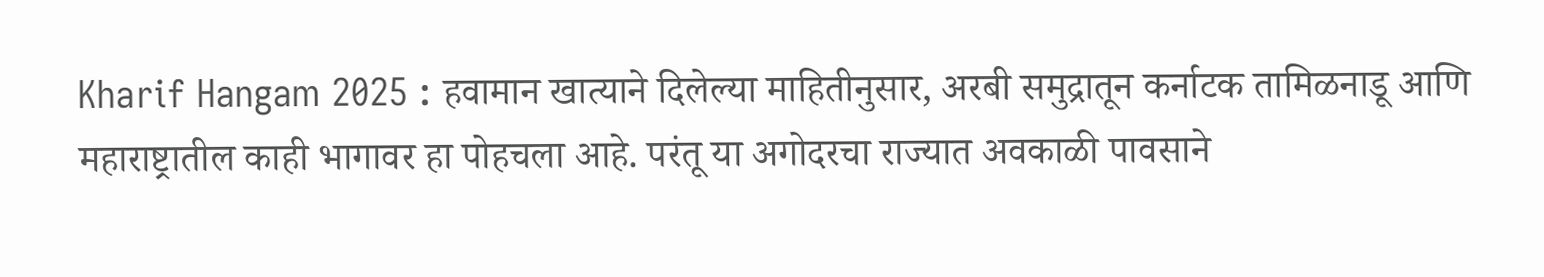Kharif Hangam 2025 : हवामान खात्याने दिलेल्या माहितीनुसार, अरबी समुद्रातून कर्नाटक तामिळनाडू आणि महाराष्ट्रातील काही भागावर हा पोहचला आहे. परंतू या अगोदरचा राज्यात अवकाळी पावसाने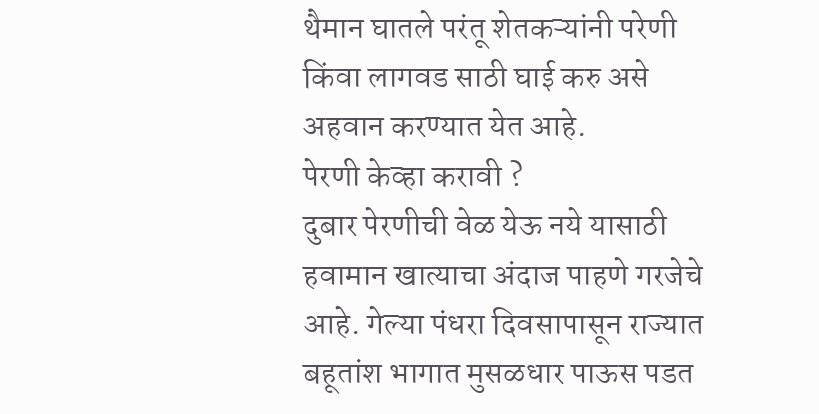थैमान घातले परंतू शेतकऱ्यांनी परेणी किंवा लागवड साठी घाई करु असे अहवान करण्यात येत आहे.
पेरणी केव्हा करावी ?
दुबार पेरणीची वेळ येऊ नये यासाठी हवामान खात्याचा अंदाज पाहणे गरजेचे आहे. गेल्या पंधरा दिवसापासून राज्यात बहूतांश भागात मुसळधार पाऊस पडत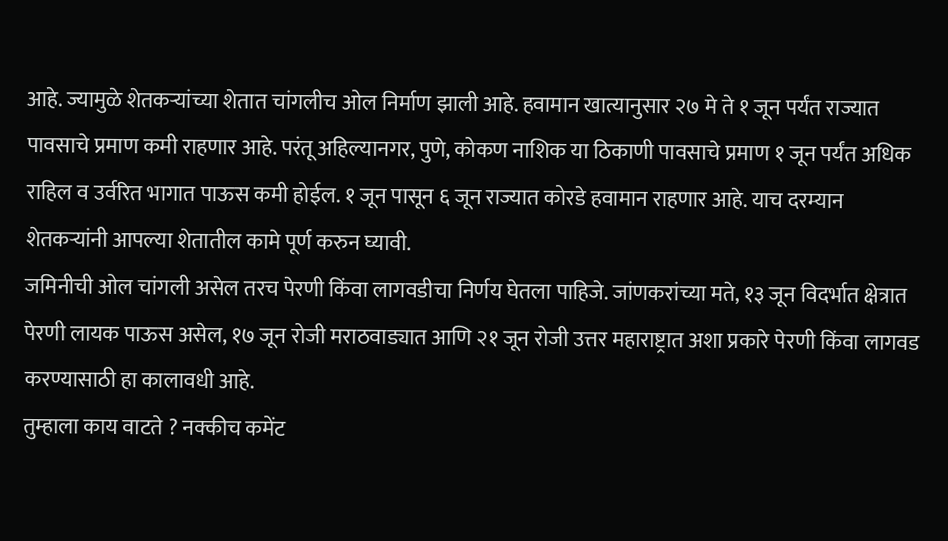आहे. ज्यामुळे शेतकऱ्यांच्या शेतात चांगलीच ओल निर्माण झाली आहे. हवामान खात्यानुसार २७ मे ते १ जून पर्यंत राज्यात पावसाचे प्रमाण कमी राहणार आहे. परंतू अहिल्यानगर, पुणे, कोकण नाशिक या ठिकाणी पावसाचे प्रमाण १ जून पर्यंत अधिक राहिल व उर्वरित भागात पाऊस कमी होईल. १ जून पासून ६ जून राज्यात कोरडे हवामान राहणार आहे. याच दरम्यान शेतकऱ्यांनी आपल्या शेतातील कामे पूर्ण करुन घ्यावी.
जमिनीची ओल चांगली असेल तरच पेरणी किंवा लागवडीचा निर्णय घेतला पाहिजे. जांणकरांच्या मते, १३ जून विदर्भात क्षेत्रात पेरणी लायक पाऊस असेल, १७ जून रोजी मराठवाड्यात आणि २१ जून रोजी उत्तर महाराष्ट्रात अशा प्रकारे पेरणी किंवा लागवड करण्यासाठी हा कालावधी आहे.
तुम्हाला काय वाटते ? नक्कीच कमेंट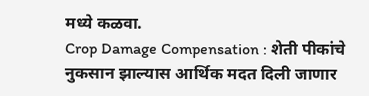मध्ये कळवा.
Crop Damage Compensation : शेती पीकांचे नुकसान झाल्यास आर्थिक मदत दिली जाणार